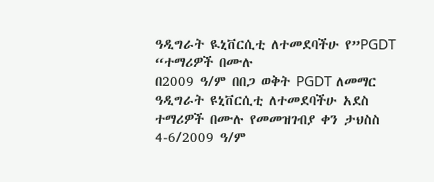ዓዲግራት ዪኒቨርሲቲ ለተመደባችሁ የ”PGDT “ተማሪዎች በሙሉ
በ2009 ዓ/ም በበጋ ወቅት PGDT ለመማር ዓዲግራት ዩኒቨርሲቲ ለተመደባችሁ አደስ ተማሪዎች በሙሉ የመመዝገብያ ቀን ታህስስ 4-6/2009 ዓ/ም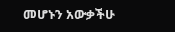መሆኑን አውቃችሁ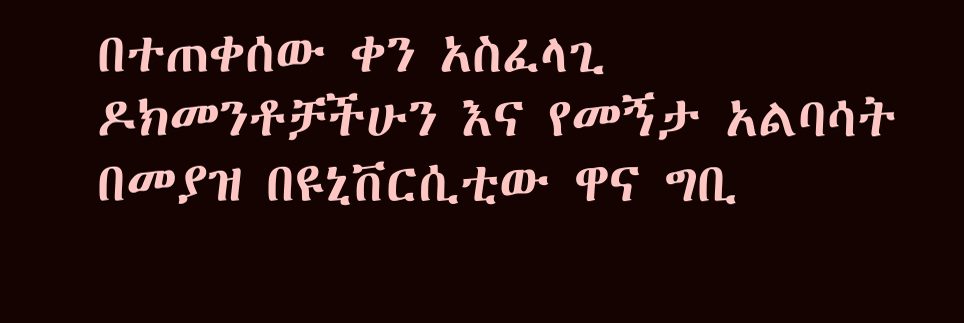በተጠቀሰው ቀን አስፈላጊ ዶክመንቶቻችሁን እና የመኝታ አልባሳት በመያዝ በዩኒቨርሲቲው ዋና ግቢ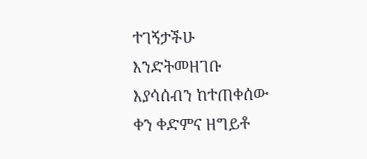ተገኝታችሁ እንድትመዘገቡ እያሳሰብን ከተጠቀሰው ቀን ቀድምና ዘግይቶ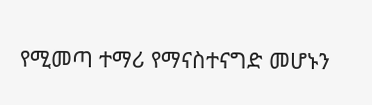የሚመጣ ተማሪ የማናስተናግድ መሆኑን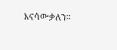እናሳውቃለን።